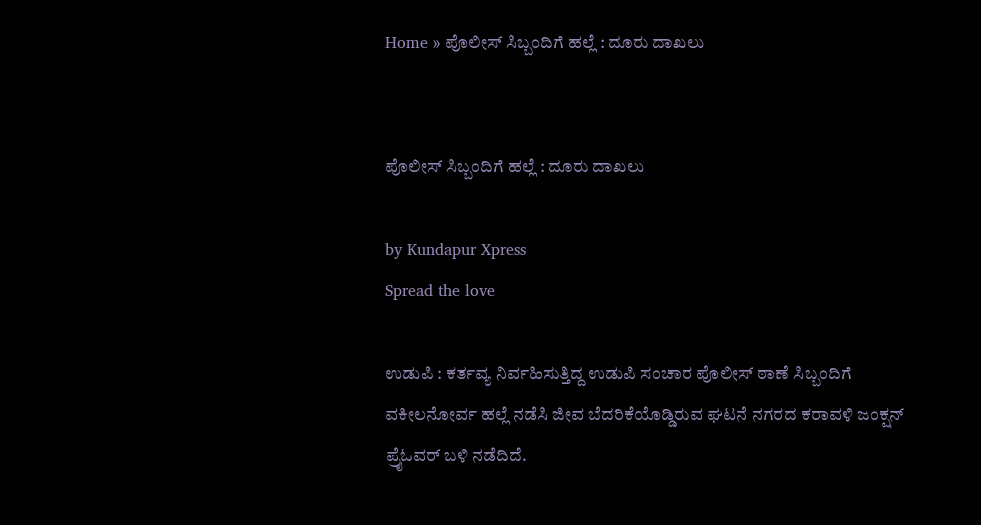Home » ಪೊಲೀಸ್ ಸಿಬ್ಬಂದಿಗೆ ಹಲ್ಲೆ : ದೂರು ದಾಖಲು


ಪೊಲೀಸ್ ಸಿಬ್ಬಂದಿಗೆ ಹಲ್ಲೆ : ದೂರು ದಾಖಲು

by Kundapur Xpress
Spread the love

ಉಡುಪಿ : ಕರ್ತವ್ಯ ನಿರ್ವಹಿಸುತ್ತಿದ್ದ ಉಡುಪಿ ಸಂಚಾರ ಪೊಲೀಸ್ ಠಾಣೆ ಸಿಬ್ಬಂದಿಗೆ ವಕೀಲನೋರ್ವ ಹಲ್ಲೆ ನಡೆಸಿ ಜೀವ ಬೆದರಿಕೆಯೊಡ್ಡಿರುವ ಘಟನೆ ನಗರದ ಕರಾವಳಿ ಜಂಕ್ಷನ್ ಪ್ರೈಓವರ್ ಬಳಿ ನಡೆದಿದೆ.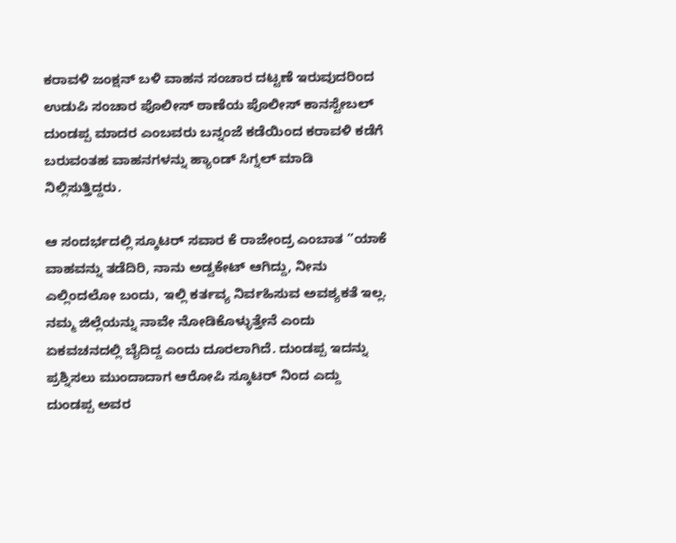ಕರಾವಳಿ ಜಂಕ್ಷನ್ ಬಳಿ ವಾಹನ ಸಂಚಾರ ದಟ್ಟಣೆ ಇರುವುದರಿಂದ ಉಡುಪಿ ಸಂಚಾರ ಪೊಲೀಸ್ ಠಾಣೆಯ ಪೊಲೀಸ್ ಕಾನಸ್ಟೇಬಲ್‌ ದುಂಡಪ್ಪ ಮಾದರ ಎಂಬವರು ಬನ್ನಂಜೆ ಕಡೆಯಿಂದ ಕರಾವಳಿ ಕಡೆಗೆ ಬರುವಂತಹ ವಾಹನಗಳನ್ನು ಹ್ಯಾಂಡ್ ಸಿಗ್ನಲ್ ಮಾಡಿ ನಿಲ್ಲಿಸುತ್ತಿದ್ದರು.

ಆ ಸಂದರ್ಭದಲ್ಲಿ ಸ್ಕೂಟರ್ ಸವಾರ ಕೆ ರಾಜೇಂದ್ರ ಎಂಬಾತ ”ಯಾಕೆ ವಾಹವನ್ನು ತಡೆದಿರಿ, ನಾನು ಅಡ್ವಕೇಟ್ ಆಗಿದ್ದು, ನೀನು ಎಲ್ಲಿಂದಲೋ ಬಂದು, ಇಲ್ಲಿ ಕರ್ತವ್ಯ ನಿರ್ವಹಿಸುವ ಅವಶ್ಯಕತೆ ಇಲ್ಲ. ನಮ್ಮ ಜಿಲ್ಲೆಯನ್ನು ನಾವೇ ನೋಡಿಕೊಳ್ಳುತ್ತೇನೆ ಎಂದು ಏಕವಚನದಲ್ಲಿ ಬೈದಿದ್ದ ಎಂದು ದೂರಲಾಗಿದೆ. ದುಂಡಪ್ಪ ಇದನ್ನು ಪ್ರಶ್ನಿಸಲು ಮುಂದಾದಾಗ ಆರೋಪಿ ಸ್ಕೂಟರ್ ನಿಂದ ಎದ್ದು ದುಂಡಪ್ಪ ಅವರ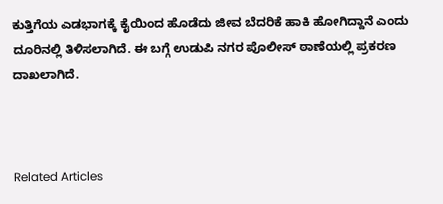ಕುತ್ತಿಗೆಯ ಎಡಭಾಗಕ್ಕೆ ಕೈಯಿಂದ ಹೊಡೆದು ಜೀವ ಬೆದರಿಕೆ ಹಾಕಿ ಹೋಗಿದ್ದಾನೆ ಎಂದು ದೂರಿನಲ್ಲಿ ತಿಳಿಸಲಾಗಿದೆ. ಈ ಬಗ್ಗೆ ಉಡುಪಿ ನಗರ ಪೊಲೀಸ್ ಠಾಣೆಯಲ್ಲಿ ಪ್ರಕರಣ ದಾಖಲಾಗಿದೆ.



Related Articles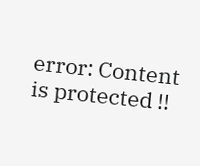error: Content is protected !!